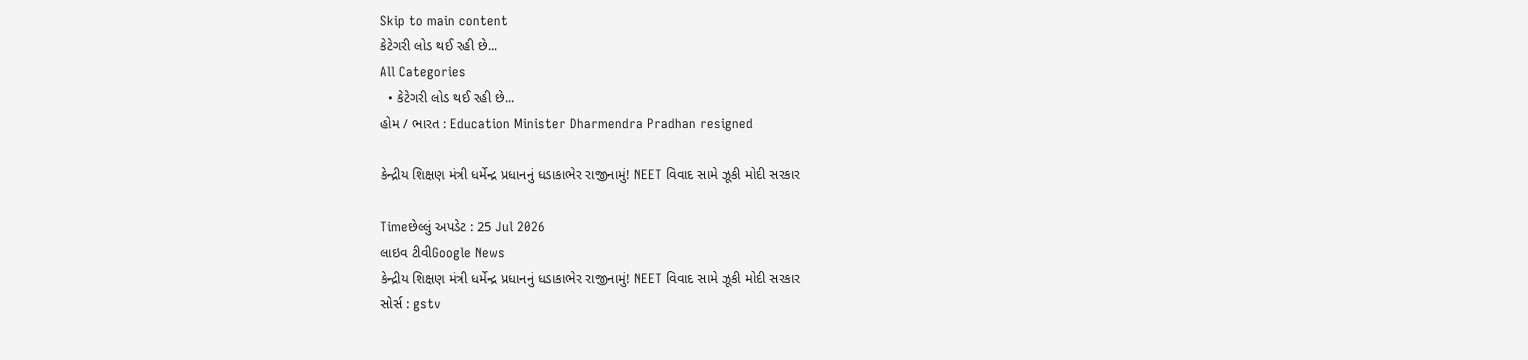Skip to main content
કેટેગરી લોડ થઈ રહી છે...
All Categories
  • કેટેગરી લોડ થઈ રહી છે...
હોમ / ભારત : Education Minister Dharmendra Pradhan resigned

કેન્દ્રીય શિક્ષણ મંત્રી ધર્મેન્દ્ર પ્રધાનનું ધડાકાભેર રાજીનામું! NEET વિવાદ સામે ઝૂકી મોદી સરકાર

Timeછેલ્લું અપડેટ : 25 Jul 2026
લાઇવ ટીવીGoogle News
કેન્દ્રીય શિક્ષણ મંત્રી ધર્મેન્દ્ર પ્રધાનનું ધડાકાભેર રાજીનામું! NEET વિવાદ સામે ઝૂકી મોદી સરકાર
સોર્સ : gstv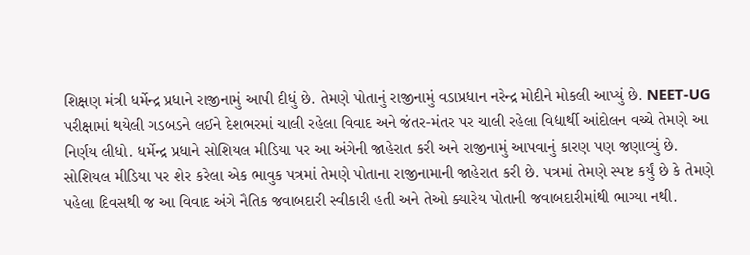શિક્ષણ મંત્રી ધર્મેન્દ્ર પ્રધાને રાજીનામું આપી દીધું છે. તેમણે પોતાનું રાજીનામું વડાપ્રધાન નરેન્દ્ર મોદીને મોકલી આપ્યું છે. NEET-UG પરીક્ષામાં થયેલી ગડબડને લઈને દેશભરમાં ચાલી રહેલા વિવાદ અને જંતર-મંતર પર ચાલી રહેલા વિદ્યાર્થી આંદોલન વચ્ચે તેમણે આ નિર્ણય લીધો. ધર્મેન્દ્ર પ્રધાને સોશિયલ મીડિયા પર આ અંગેની જાહેરાત કરી અને રાજીનામું આપવાનું કારણ પણ જણાવ્યું છે. સોશિયલ મીડિયા પર શેર કરેલા એક ભાવુક પત્રમાં તેમણે પોતાના રાજીનામાની જાહેરાત કરી છે. પત્રમાં તેમણે સ્પષ્ટ કર્યું છે કે તેમણે પહેલા દિવસથી જ આ વિવાદ અંગે નૈતિક જવાબદારી સ્વીકારી હતી અને તેઓ ક્યારેય પોતાની જવાબદારીમાંથી ભાગ્યા નથી.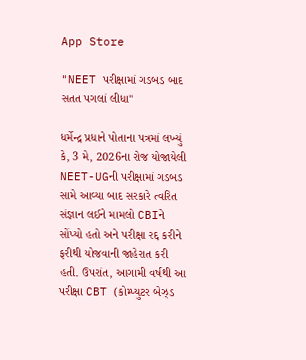App Store

"NEET પરીક્ષામાં ગડબડ બાદ સતત પગલાં લીધા"

ધર્મેન્દ્ર પ્રધાને પોતાના પત્રમાં લખ્યું કે, 3 મે, 2026ના રોજ યોજાયેલી NEET-UGની પરીક્ષામાં ગડબડ સામે આવ્યા બાદ સરકારે ત્વરિત સંજ્ઞાન લઈને મામલો CBIને સોંપ્યો હતો અને પરીક્ષા રદ્દ કરીને ફરીથી યોજવાની જાહેરાત કરી હતી. ઉપરાંત, આગામી વર્ષથી આ પરીક્ષા CBT (કોમ્પ્યુટર બેઝ્ડ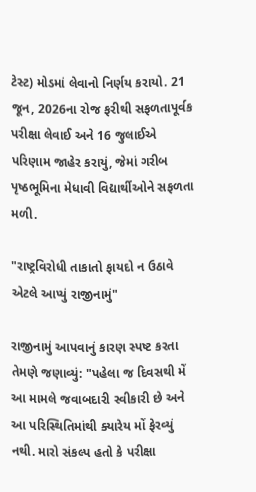ટેસ્ટ) મોડમાં લેવાનો નિર્ણય કરાયો. 21 જૂન, 2026ના રોજ ફરીથી સફળતાપૂર્વક પરીક્ષા લેવાઈ અને 16 જુલાઈએ પરિણામ જાહેર કરાયું, જેમાં ગરીબ પૃષ્ઠભૂમિના મેધાવી વિદ્યાર્થીઓને સફળતા મળી.

"રાષ્ટ્રવિરોધી તાકાતો ફાયદો ન ઉઠાવે એટલે આપ્યું રાજીનામું"

રાજીનામું આપવાનું કારણ સ્પષ્ટ કરતા તેમણે જણાવ્યું: "પહેલા જ દિવસથી મેં આ મામલે જવાબદારી સ્વીકારી છે અને આ પરિસ્થિતિમાંથી ક્યારેય મોં ફેરવ્યું નથી. મારો સંકલ્પ હતો કે પરીક્ષા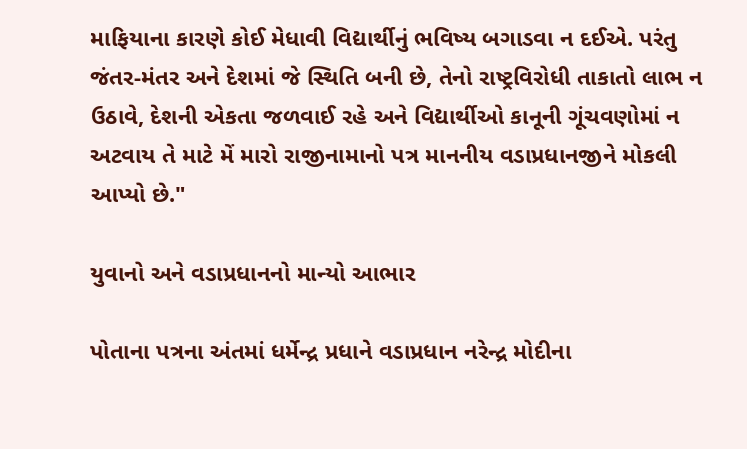માફિયાના કારણે કોઈ મેધાવી વિદ્યાર્થીનું ભવિષ્ય બગાડવા ન દઈએ. પરંતુ જંતર-મંતર અને દેશમાં જે સ્થિતિ બની છે, તેનો રાષ્ટ્રવિરોધી તાકાતો લાભ ન ઉઠાવે, દેશની એકતા જળવાઈ રહે અને વિદ્યાર્થીઓ કાનૂની ગૂંચવણોમાં ન અટવાય તે માટે મેં મારો રાજીનામાનો પત્ર માનનીય વડાપ્રધાનજીને મોકલી આપ્યો છે."

યુવાનો અને વડાપ્રધાનનો માન્યો આભાર

પોતાના પત્રના અંતમાં ધર્મેન્દ્ર પ્રધાને વડાપ્રધાન નરેન્દ્ર મોદીના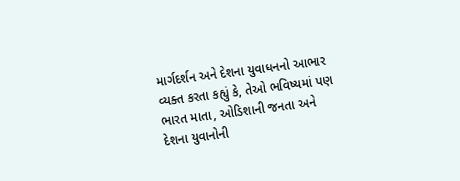માર્ગદર્શન અને દેશના યુવાધનનો આભાર વ્યક્ત કરતા કહ્યું કે, તેઓ ભવિષ્યમાં પણ ભારત માતા, ઓડિશાની જનતા અને દેશના યુવાનોની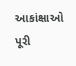આકાંક્ષાઓ પૂરી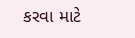કરવા માટે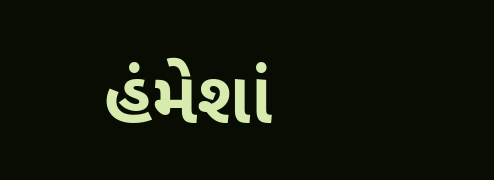હંમેશાં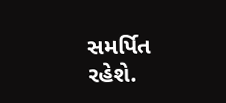સમર્પિત રહેશે.